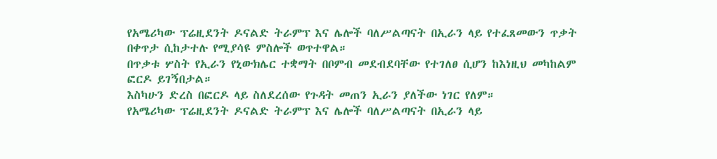የአሜሪካው ፕሬዚደንት ዶናልድ ትራምፕ እና ሌሎች ባለሥልጣናት በኢራን ላይ የተፈጸመውን ጥቃት በቀጥታ ሲከታተሉ የሚያሳዩ ምስሎች ወጥተዋል።
በጥቃቱ ሦስት የኢራን የኒውክሌር ተቋማት በቦምብ መደብደባቸው የተገለፀ ሲሆን ከእነዚህ መካከልም ፎርዶ ይገኝበታል።
እስካሁን ድረስ በፎርዶ ላይ ስለደረሰው የጉዳት መጠን ኢራን ያለችው ነገር የለም።
የአሜሪካው ፕሬዚደንት ዶናልድ ትራምፕ እና ሌሎች ባለሥልጣናት በኢራን ላይ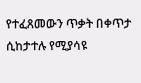የተፈጸመውን ጥቃት በቀጥታ ሲከታተሉ የሚያሳዩ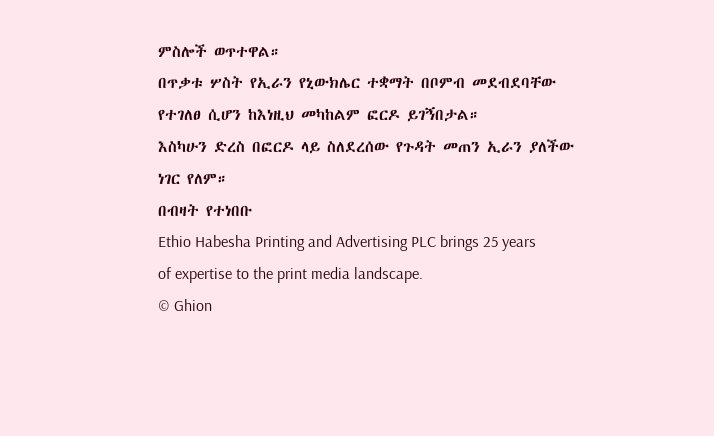ምስሎች ወጥተዋል።
በጥቃቱ ሦስት የኢራን የኒውክሌር ተቋማት በቦምብ መደብደባቸው የተገለፀ ሲሆን ከእነዚህ መካከልም ፎርዶ ይገኝበታል።
እስካሁን ድረስ በፎርዶ ላይ ስለደረሰው የጉዳት መጠን ኢራን ያለችው ነገር የለም።
በብዛት የተነበቡ
Ethio Habesha Printing and Advertising PLC brings 25 years of expertise to the print media landscape.
© Ghion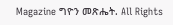Magazine ግዮን መጽሔት. All Rights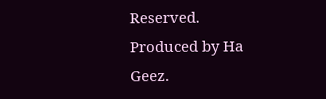Reserved.
Produced by Ha Geez.